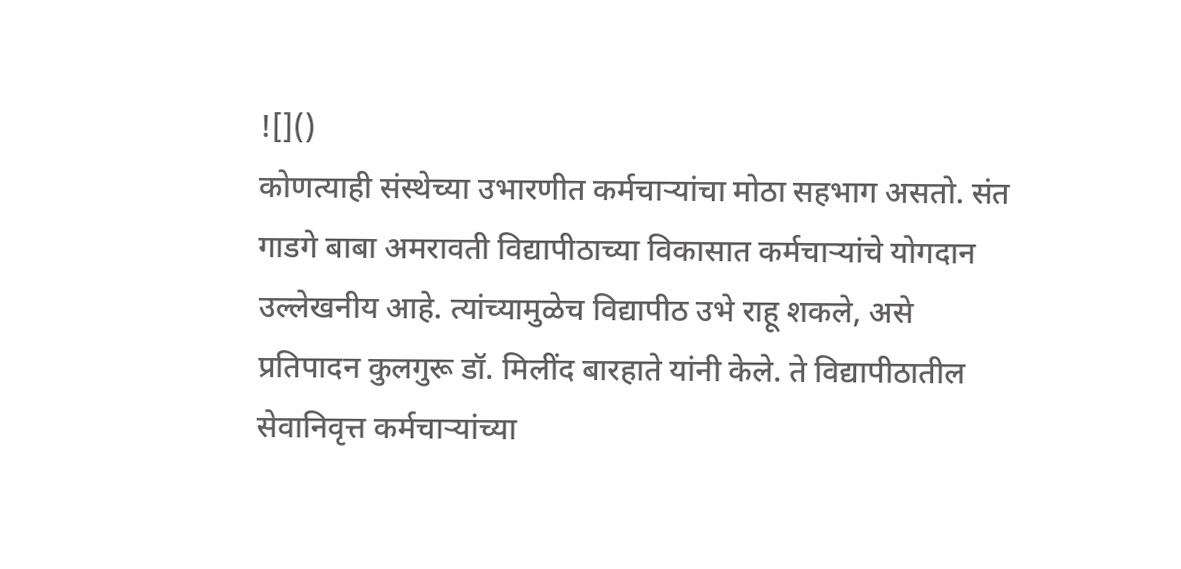![]()
कोणत्याही संस्थेच्या उभारणीत कर्मचाऱ्यांचा मोठा सहभाग असतो. संत गाडगे बाबा अमरावती विद्यापीठाच्या विकासात कर्मचाऱ्यांचे योगदान उल्लेखनीय आहे. त्यांच्यामुळेच विद्यापीठ उभे राहू शकले, असे प्रतिपादन कुलगुरू डॉ. मिलींद बारहाते यांनी केले. ते विद्यापीठातील सेवानिवृत्त कर्मचाऱ्यांच्या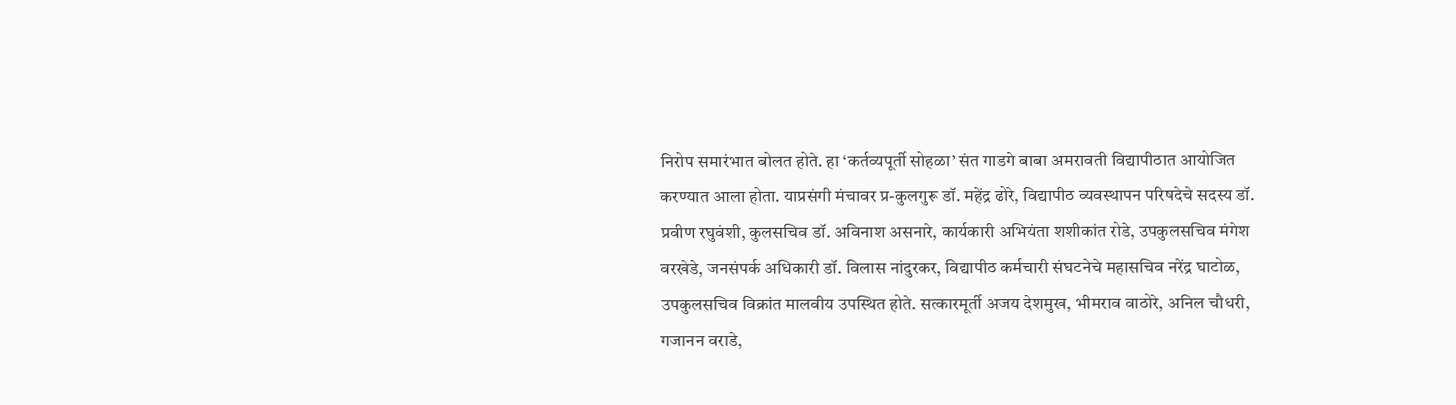निरोप समारंभात बोलत होते. हा ‘कर्तव्यपूर्ती सोहळा’ संत गाडगे बाबा अमरावती विद्यापीठात आयोजित करण्यात आला होता. याप्रसंगी मंचावर प्र-कुलगुरू डॉ. महेंद्र ढोरे, विद्यापीठ व्यवस्थापन परिषदेचे सदस्य डॉ. प्रवीण रघुवंशी, कुलसचिव डॉ. अविनाश असनारे, कार्यकारी अभियंता शशीकांत रोडे, उपकुलसचिव मंगेश वरखेडे, जनसंपर्क अधिकारी डॉ. विलास नांदुरकर, विद्यापीठ कर्मचारी संघटनेचे महासचिव नरेंद्र घाटोळ, उपकुलसचिव विक्रांत मालवीय उपस्थित होते. सत्कारमूर्ती अजय देशमुख, भीमराव वाठोरे, अनिल चौधरी, गजानन वराडे,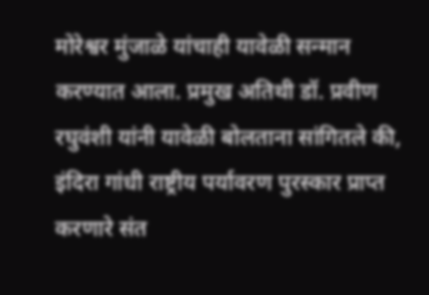मोरेश्वर मुंजाळे यांचाही यावेळी सन्मान करण्यात आला. प्रमुख अतिथी डॉ. प्रवीण रघुवंशी यांनी यावेळी बोलताना सांगितले की, इंदिरा गांधी राष्ट्रीय पर्यावरण पुरस्कार प्राप्त करणारे संत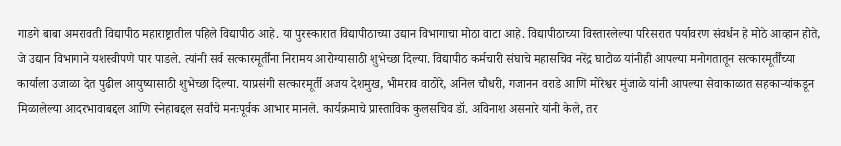गाडगे बाबा अमरावती विद्यापीठ महाराष्ट्रातील पहिले विद्यापीठ आहे. या पुरस्कारात विद्यापीठाच्या उद्यान विभागाचा मोठा वाटा आहे. विद्यापीठाच्या विस्तारलेल्या परिसरात पर्यावरण संवर्धन हे मोठे आव्हान होते, जे उद्यान विभागाने यशस्वीपणे पार पाडले. त्यांनी सर्व सत्कारमूर्तींना निरामय आरोग्यासाठी शुभेच्छा दिल्या. विद्यापीठ कर्मचारी संघाचे महासचिव नरेंद्र घाटोळ यांनीही आपल्या मनोगतातून सत्कारमूर्तींच्या कार्याला उजाळा देत पुढील आयुष्यासाठी शुभेच्छा दिल्या. याप्रसंगी सत्कारमूर्ती अजय देशमुख, भीमराव वाठोरे, अनिल चौधरी, गजानन वराडे आणि मोरेश्वर मुंजाळे यांनी आपल्या सेवाकाळात सहकाऱ्यांकडून मिळालेल्या आदरभावाबद्दल आणि स्नेहाबद्दल सर्वांचे मनःपूर्वक आभार मानले. कार्यक्रमाचे प्रास्ताविक कुलसचिव डॉ. अविनाश असनारे यांनी केले, तर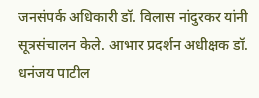जनसंपर्क अधिकारी डॉ. विलास नांदुरकर यांनी सूत्रसंचालन केले. आभार प्रदर्शन अधीक्षक डॉ. धनंजय पाटील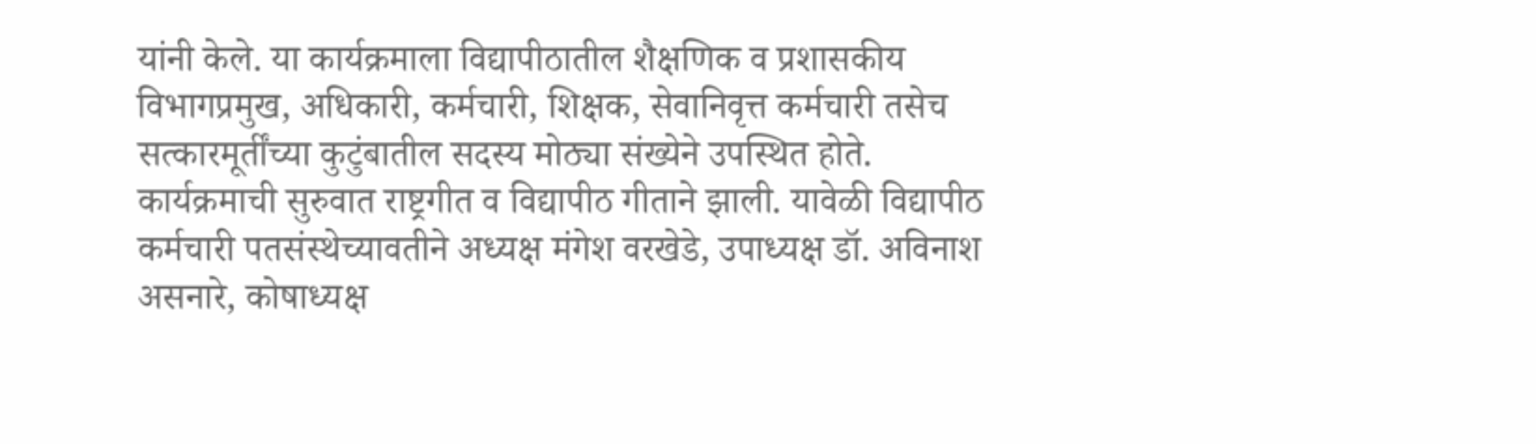यांनी केले. या कार्यक्रमाला विद्यापीठातील शैक्षणिक व प्रशासकीय विभागप्रमुख, अधिकारी, कर्मचारी, शिक्षक, सेवानिवृत्त कर्मचारी तसेच सत्कारमूर्तींच्या कुटुंबातील सदस्य मोठ्या संख्येने उपस्थित होते. कार्यक्रमाची सुरुवात राष्ट्रगीत व विद्यापीठ गीताने झाली. यावेळी विद्यापीठ कर्मचारी पतसंस्थेच्यावतीने अध्यक्ष मंगेश वरखेडे, उपाध्यक्ष डॉ. अविनाश असनारे, कोषाध्यक्ष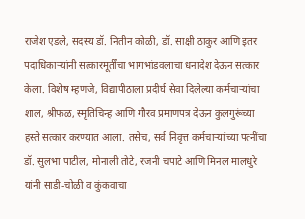राजेश एडले, सदस्य डॉ. नितीन कोळी, डॉ. साक्षी ठाकुर आणि इतर पदाधिकाऱ्यांनी सत्कारमूर्तींचा भागभांडवलाचा धनादेश देऊन सत्कार केला. विशेष म्हणजे, विद्यापीठाला प्रदीर्घ सेवा दिलेल्या कर्मचाऱ्यांचा शाल, श्रीफळ, स्मृतिचिन्ह आणि गौरव प्रमाणपत्र देऊन कुलगुरूंच्या हस्ते सत्कार करण्यात आला. तसेच, सर्व निवृत्त कर्मचाऱ्यांच्या पत्नींचा डॉ. सुलभा पाटील, मोनाली तोटे, रजनी चपाटे आणि मिनल मालधुरे यांनी साडी-चोळी व कुंकवाचा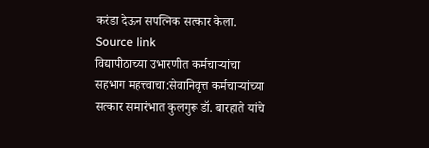करंडा देऊन सपत्निक सत्कार केला.
Source link
विद्यापीठाच्या उभारणीत कर्मचाऱ्यांचा सहभाग महत्त्वाचा:सेवानिवृत्त कर्मचाऱ्यांच्या सत्कार समारंभात कुलगुरू डॉ. बारहाते यांचे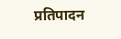प्रतिपादन